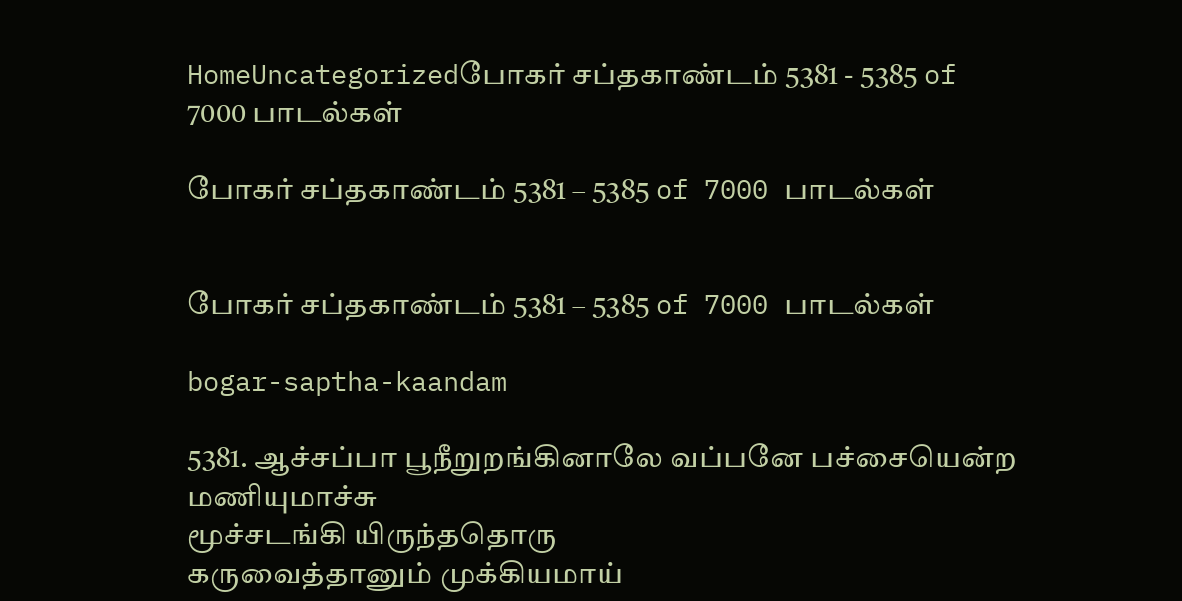HomeUncategorizedபோகர் சப்தகாண்டம் 5381 - 5385 of 7000 பாடல்கள்

போகர் சப்தகாண்டம் 5381 – 5385 of 7000 பாடல்கள்


போகர் சப்தகாண்டம் 5381 – 5385 of 7000 பாடல்கள்

bogar-saptha-kaandam

5381. ஆச்சப்பா பூநீறுறங்கினாலே வப்பனே பச்சையென்ற மணியுமாச்சு
மூச்சடங்கி யிருந்ததொரு
கருவைத்தானும் முக்கியமாய்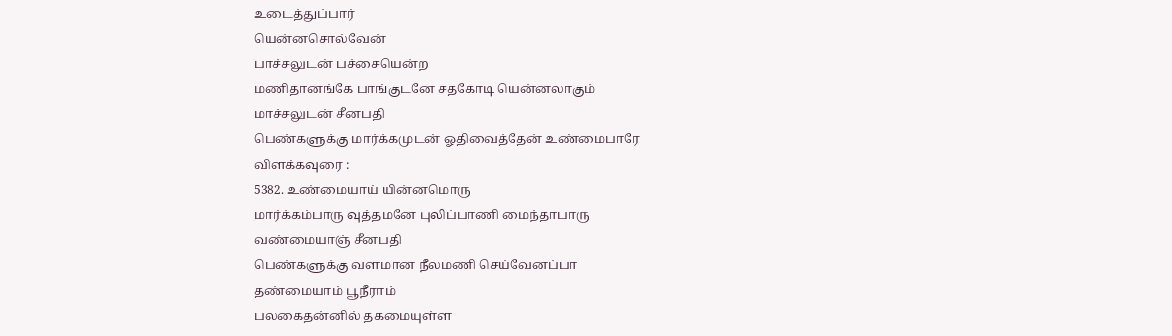உடைத்துப்பார்
யென்னசொல்வேன்
பாச்சலுடன் பச்சையென்ற
மணிதானங்கே பாங்குடனே சதகோடி யென்னலாகும்
மாச்சலுடன் சீனபதி
பெண்களுக்கு மார்க்கமுடன் ஓதிவைத்தேன் உண்மைபாரே
விளக்கவுரை :
5382. உண்மையாய் யின்னமொரு
மார்க்கம்பாரு வுத்தமனே புலிப்பாணி மைந்தாபாரு
வண்மையாஞ் சீனபதி
பெண்களுக்கு வளமான நீலமணி செய்வேனப்பா
தண்மையாம் பூநீராம்
பலகைதன்னில் தகமையுள்ள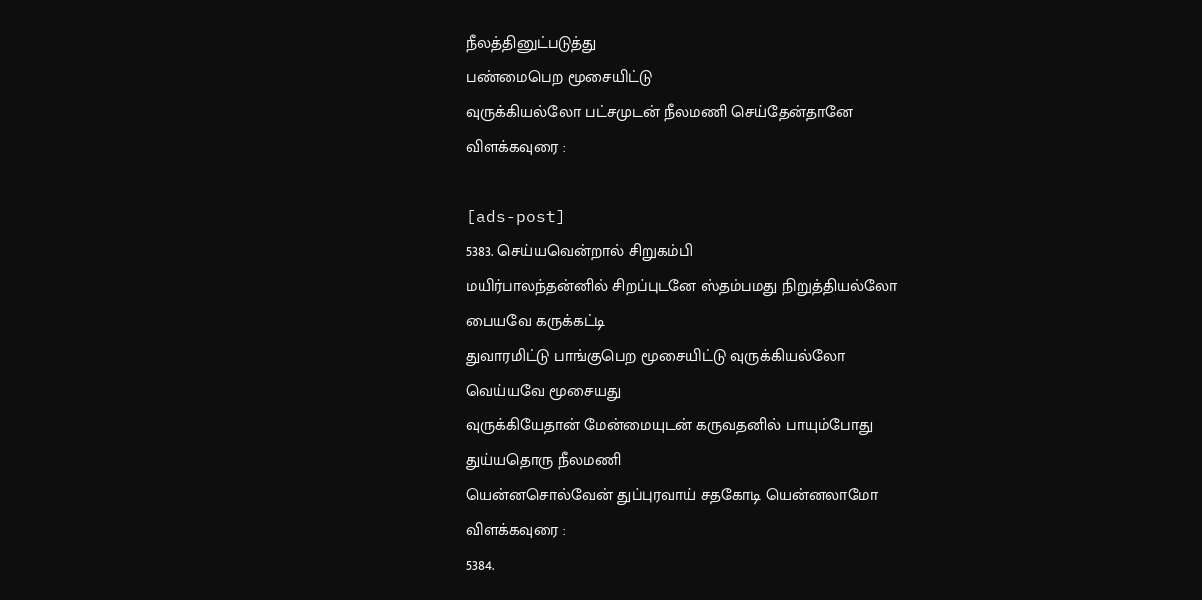நீலத்தினுட்படுத்து
பண்மைபெற மூசையிட்டு
வுருக்கியல்லோ பட்சமுடன் நீலமணி செய்தேன்தானே
விளக்கவுரை :

[ads-post]
5383. செய்யவென்றால் சிறுகம்பி
மயிர்பாலந்தன்னில் சிறப்புடனே ஸ்தம்பமது நிறுத்தியல்லோ
பையவே கருக்கட்டி
துவாரமிட்டு பாங்குபெற மூசையிட்டு வுருக்கியல்லோ
வெய்யவே மூசையது
வுருக்கியேதான் மேன்மையுடன் கருவதனில் பாயும்போது
துய்யதொரு நீலமணி
யென்னசொல்வேன் துப்புரவாய் சதகோடி யென்னலாமோ
விளக்கவுரை :
5384.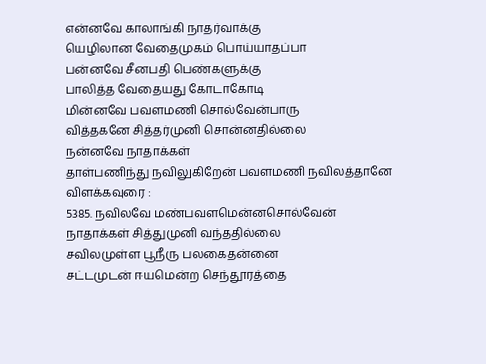என்னவே காலாங்கி நாதர்வாக்கு
யெழிலான வேதைமுகம் பொய்யாதப்பா
பன்னவே சீனபதி பெண்களுக்கு
பாலித்த வேதையது கோடாகோடி
மின்னவே பவளமணி சொல்வேன்பாரு
வித்தகனே சித்தர்முனி சொன்னதில்லை
நன்னவே நாதாக்கள்
தாள்பணிந்து நவிலுகிறேன் பவளமணி நவிலத்தானே
விளக்கவுரை :
5385. நவிலவே மண்பவளமென்னசொல்வேன்
நாதாக்கள் சித்துமுனி வந்ததில்லை
சவிலமுள்ள பூநீரு பலகைதன்னை
சட்டமுடன் ஈயமென்ற செந்தூரத்தை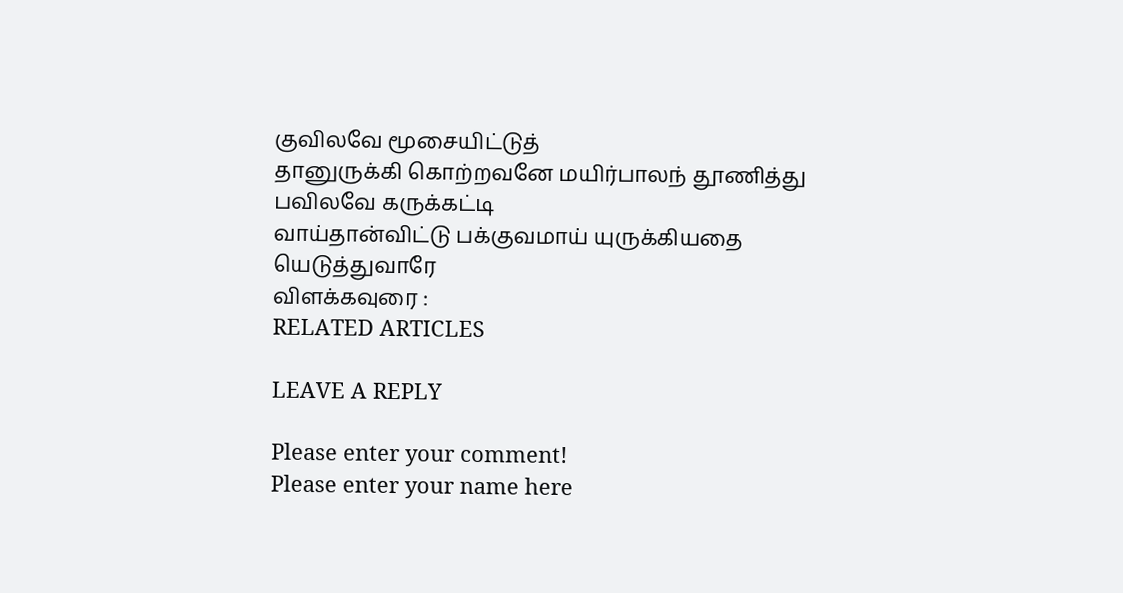குவிலவே மூசையிட்டுத்
தானுருக்கி கொற்றவனே மயிர்பாலந் தூணித்து
பவிலவே கருக்கட்டி
வாய்தான்விட்டு பக்குவமாய் யுருக்கியதை யெடுத்துவாரே
விளக்கவுரை :
RELATED ARTICLES

LEAVE A REPLY

Please enter your comment!
Please enter your name here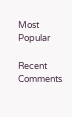Most Popular

Recent Comments